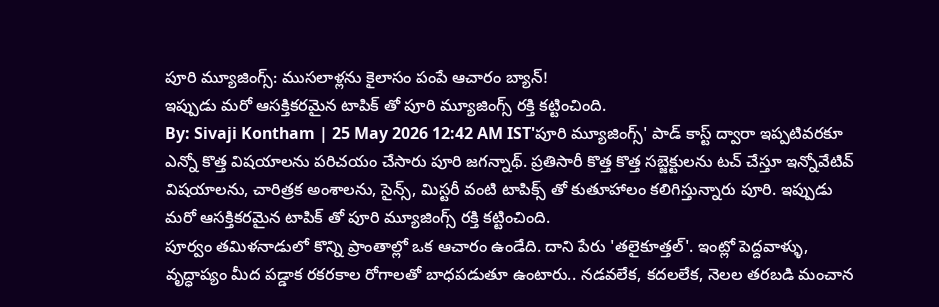పూరి మ్యూజింగ్స్: ముసలాళ్లను కైలాసం పంపే ఆచారం బ్యాన్!
ఇప్పుడు మరో ఆసక్తికరమైన టాపిక్ తో పూరి మ్యూజింగ్స్ రక్తి కట్టించింది.
By: Sivaji Kontham | 25 May 2026 12:42 AM IST'పూరి మ్యూజింగ్స్' పాడ్ కాస్ట్ ద్వారా ఇప్పటివరకూ ఎన్నో కొత్త విషయాలను పరిచయం చేసారు పూరి జగన్నాథ్. ప్రతిసారీ కొత్త కొత్త సబ్జెక్టులను టచ్ చేస్తూ ఇన్నోవేటివ్ విషయాలను, చారిత్రక అంశాలను, సైన్స్, మిస్టరీ వంటి టాపిక్స్ తో కుతూహాలం కలిగిస్తున్నారు పూరి. ఇప్పుడు మరో ఆసక్తికరమైన టాపిక్ తో పూరి మ్యూజింగ్స్ రక్తి కట్టించింది.
పూర్వం తమిళనాడులో కొన్ని ప్రాంతాల్లో ఒక ఆచారం ఉండేది. దాని పేరు 'తలైకూత్తల్'. ఇంట్లో పెద్దవాళ్ళు, వృద్ధాప్యం మీద పడ్డాక రకరకాల రోగాలతో బాధపడుతూ ఉంటారు.. నడవలేక, కదలలేక, నెలల తరబడి మంచాన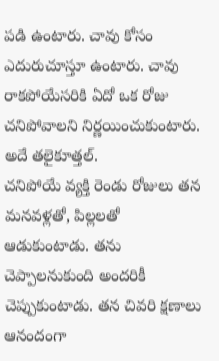పడి ఉంటారు. చావు కోసం ఎదురుచూస్తూ ఉంటారు. చావు రాకపోయేసరికి ఏదో ఒక రోజు చనిపోవాలని నిర్ణయించుకుంటారు. అదే తలైకూత్తల్.
చనిపోయే వ్యక్తి రెండు రోజులు తన మనవళ్లతో, పిల్లలతో ఆడుకుంటాడు. తను చెప్పాలనుకుంది అందరికీ చెప్పుకుంటాడు. తన చివరి క్షణాలు ఆనందంగా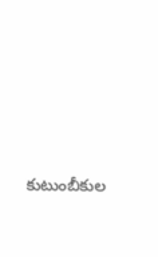కుటుంబీకుల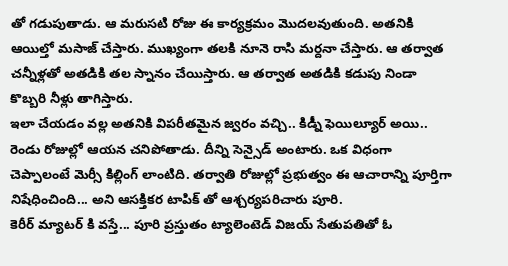తో గడుపుతాడు. ఆ మరుసటి రోజు ఈ కార్యక్రమం మొదలవుతుంది. అతనికి ఆయిల్తో మసాజ్ చేస్తారు. ముఖ్యంగా తలకి నూనె రాసి మర్దనా చేస్తారు. ఆ తర్వాత చన్నీళ్లతో అతడికి తల స్నానం చేయిస్తారు. ఆ తర్వాత అతడికి కడుపు నిండా కొబ్బరి నీళ్లు తాగిస్తారు.
ఇలా చేయడం వల్ల అతనికి విపరీతమైన జ్వరం వచ్చి.. కిడ్నీ ఫెయిల్యూర్ అయి.. రెండు రోజుల్లో ఆయన చనిపోతాడు. దీన్ని సెన్సైడ్ అంటారు. ఒక విధంగా చెప్పాలంటే మెర్సీ కిల్లింగ్ లాంటిది. తర్వాతి రోజుల్లో ప్రభుత్వం ఈ ఆచారాన్ని పూర్తిగా నిషేధించింది... అని ఆసక్తికర టాపిక్ తో ఆశ్చర్యపరిచారు పూరి.
కెరీర్ మ్యాటర్ కి వస్తే... పూరి ప్రస్తుతం ట్యాలెంటెడ్ విజయ్ సేతుపతితో ఓ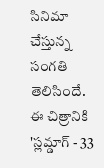సినిమా చేస్తున్న సంగతి తెలిసిందే. ఈ చిత్రానికి 'స్లమ్డాగ్ - 33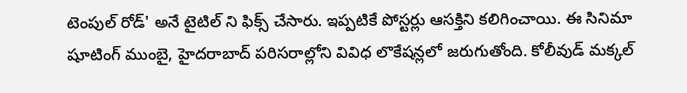టెంపుల్ రోడ్' అనే టైటిల్ ని ఫిక్స్ చేసారు. ఇప్పటికే పోస్టర్లు ఆసక్తిని కలిగించాయి. ఈ సినిమా షూటింగ్ ముంబై, హైదరాబాద్ పరిసరాల్లోని వివిధ లొకేషన్లలో జరుగుతోంది. కోలీవుడ్ మక్కల్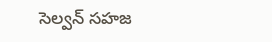సెల్వన్ సహజ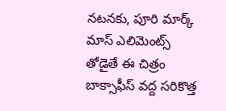నటనకు, పూరి మార్క్ మాస్ ఎలిమెంట్స్ తోడైతే ఈ చిత్రం బాక్సాఫీస్ వద్ద సరికొత్త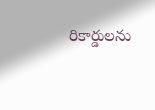రికార్డులను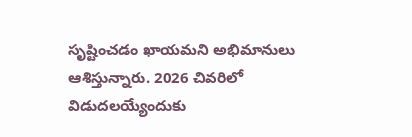సృష్టించడం ఖాయమని అభిమానులు ఆశిస్తున్నారు. 2026 చివరిలో విడుదలయ్యేందుకు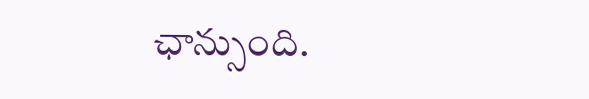ఛాన్సుంది.